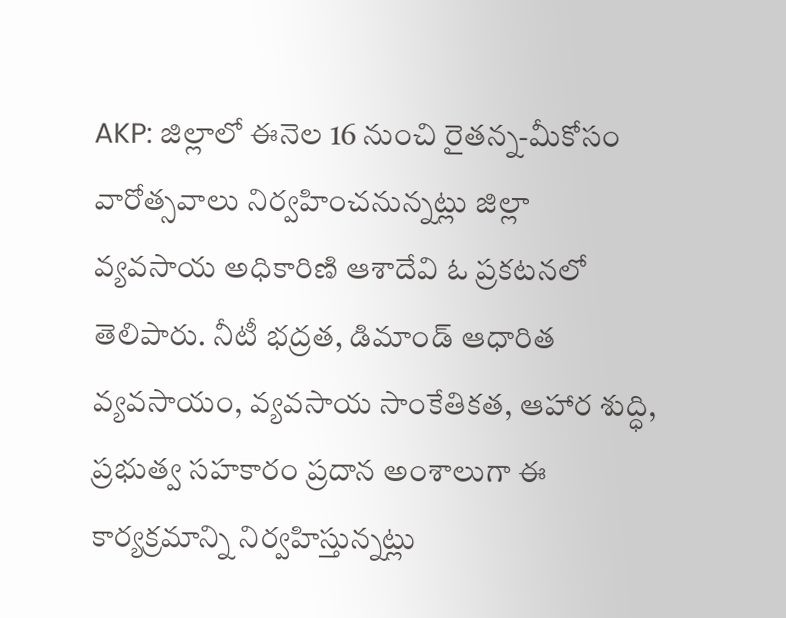AKP: జిల్లాలో ఈనెల 16 నుంచి రైతన్న-మీకోసం వారోత్సవాలు నిర్వహించనున్నట్లు జిల్లా వ్యవసాయ అధికారిణి ఆశాదేవి ఓ ప్రకటనలో తెలిపారు. నీటీ భద్రత, డిమాండ్ ఆధారిత వ్యవసాయం, వ్యవసాయ సాంకేతికత, ఆహార శుద్ధి, ప్రభుత్వ సహకారం ప్రదాన అంశాలుగా ఈ కార్యక్రమాన్ని నిర్వహిస్తున్నట్లు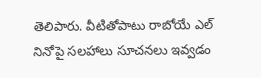తెలిపారు. వీటితోపాటు రాబోయే ఎల్ నినోపై సలహాలు సూచనలు ఇవ్వడం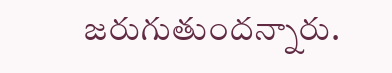జరుగుతుందన్నారు.